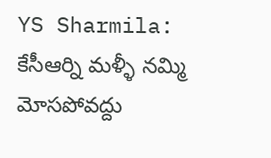YS Sharmila: కేసీఆర్ని మళ్ళీ నమ్మి మోసపోవద్దు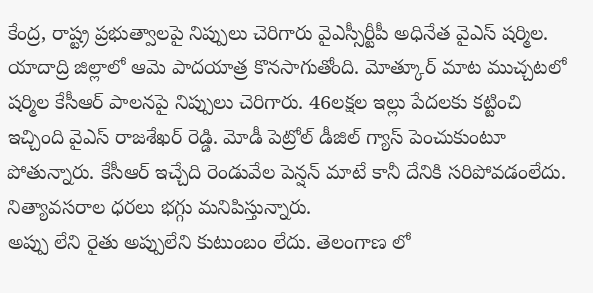కేంద్ర, రాష్ట్ర ప్రభుత్వాలపై నిప్పులు చెరిగారు వైఎస్సీర్టీపీ అధినేత వైఎస్ షర్మిల. యాదాద్రి జిల్లాలో ఆమె పాదయాత్ర కొనసాగుతోంది. మోత్కూర్ మాట ముచ్చటలో షర్మిల కేసీఆర్ పాలనపై నిప్పులు చెరిగారు. 46లక్షల ఇల్లు పేదలకు కట్టించి ఇచ్చింది వైఎస్ రాజశేఖర్ రెడ్డి. మోడీ పెట్రోల్ డీజిల్ గ్యాస్ పెంచుకుంటూ పోతున్నారు. కేసీఆర్ ఇచ్చేది రెండువేల పెన్షన్ మాటే కానీ దేనికి సరిపోవడంలేదు. నిత్యావసరాల ధరలు భగ్గు మనిపిస్తున్నారు.
అప్పు లేని రైతు అప్పులేని కుటుంబం లేదు. తెలంగాణ లో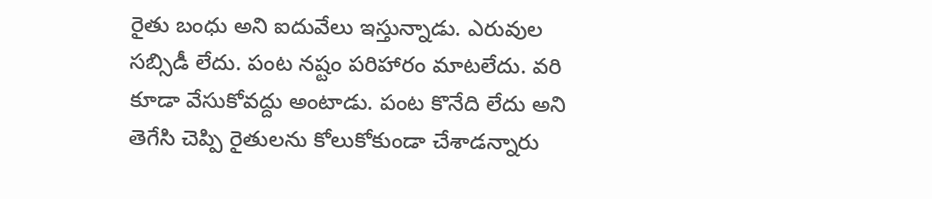రైతు బంధు అని ఐదువేలు ఇస్తున్నాడు. ఎరువుల సబ్సిడీ లేదు. పంట నష్టం పరిహారం మాటలేదు. వరి కూడా వేసుకోవద్దు అంటాడు. పంట కొనేది లేదు అని తెగేసి చెప్పి రైతులను కోలుకోకుండా చేశాడన్నారు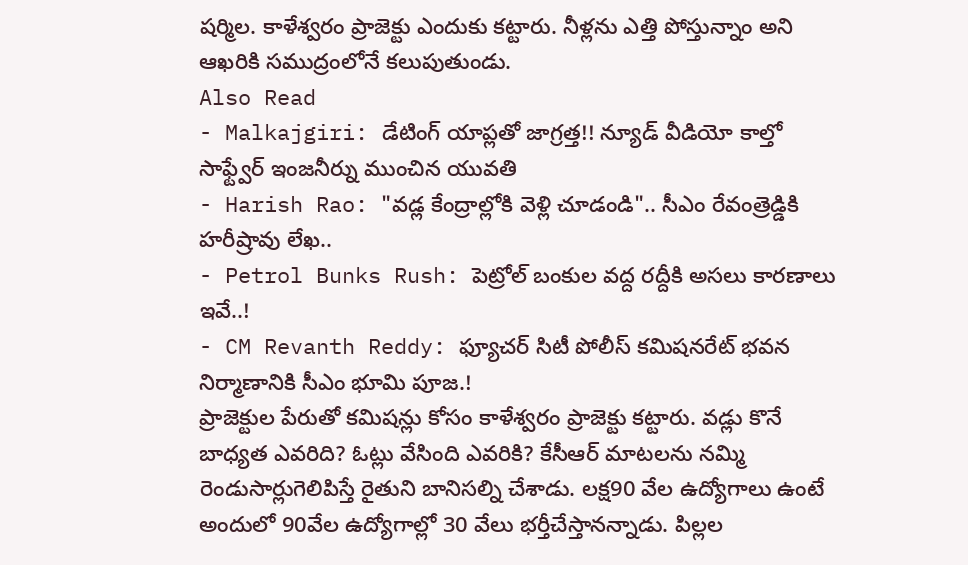షర్మిల. కాళేశ్వరం ప్రాజెక్టు ఎందుకు కట్టారు. నీళ్లను ఎత్తి పోస్తున్నాం అని ఆఖరికి సముద్రంలోనే కలుపుతుండు.
Also Read
- Malkajgiri: డేటింగ్ యాప్లతో జాగ్రత్త!! న్యూడ్ వీడియో కాల్తో సాఫ్ట్వేర్ ఇంజనీర్ను ముంచిన యువతి
- Harish Rao: "వడ్ల కేంద్రాల్లోకి వెళ్లి చూడండి".. సీఎం రేవంత్రెడ్డికి హరీష్రావు లేఖ..
- Petrol Bunks Rush: పెట్రోల్ బంకుల వద్ద రద్దీకి అసలు కారణాలు ఇవే..!
- CM Revanth Reddy: ఫ్యూచర్ సిటీ పోలీస్ కమిషనరేట్ భవన నిర్మాణానికి సీఎం భూమి పూజ.!
ప్రాజెక్టుల పేరుతో కమిషన్లు కోసం కాళేశ్వరం ప్రాజెక్టు కట్టారు. వడ్లు కొనే బాధ్యత ఎవరిది? ఓట్లు వేసింది ఎవరికి? కేసీఆర్ మాటలను నమ్మి రెండుసార్లుగెలిపిస్తే రైతుని బానిసల్ని చేశాడు. లక్ష90 వేల ఉద్యోగాలు ఉంటే అందులో 90వేల ఉద్యోగాల్లో 30 వేలు భర్తీచేస్తానన్నాడు. పిల్లల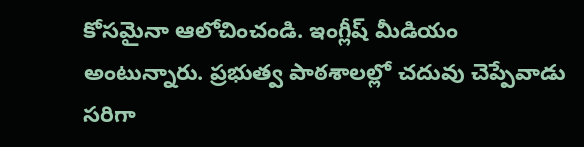కోసమైనా ఆలోచించండి. ఇంగ్లీష్ మీడియం అంటున్నారు. ప్రభుత్వ పాఠశాలల్లో చదువు చెప్పేవాడు సరిగా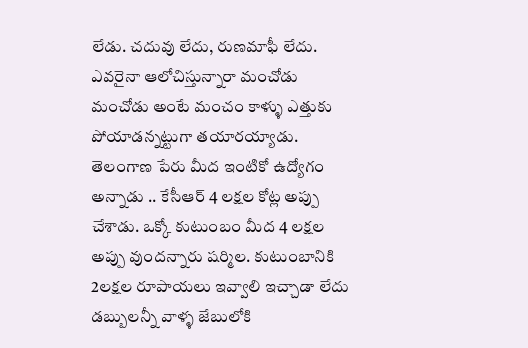లేడు. చదువు లేదు, రుణమాఫీ లేదు. ఎవరైనా ఆలోచిస్తున్నారా మంచోడు మంచోడు అంటే మంచం కాళ్ళు ఎత్తుకు పోయాడన్నట్టుగా తయారయ్యాడు.
తెలంగాణ పేరు మీద ఇంటికో ఉద్యోగం అన్నాడు .. కేసీఆర్ 4 లక్షల కోట్ల అప్పు చేశాడు. ఒక్కో కుటుంబం మీద 4 లక్షల అప్పు వుందన్నారు షర్మిల. కుటుంబానికి 2లక్షల రూపాయలు ఇవ్వాలి ఇచ్చాడా లేదు డబ్బులన్నీ వాళ్ళ జేబులోకి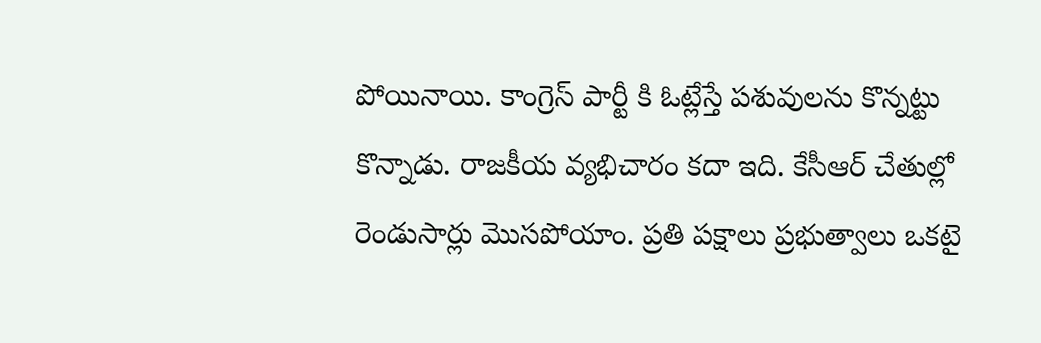పోయినాయి. కాంగ్రెస్ పార్టీ కి ఓట్లేస్తే పశువులను కొన్నట్టు కొన్నాడు. రాజకీయ వ్యభిచారం కదా ఇది. కేసీఆర్ చేతుల్లో రెండుసార్లు మొసపోయాం. ప్రతి పక్షాలు ప్రభుత్వాలు ఒకటై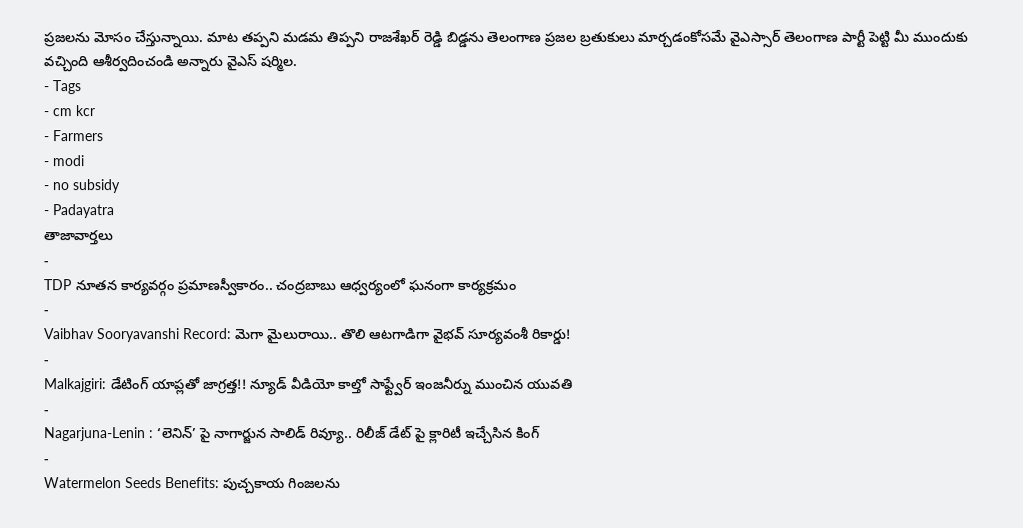ప్రజలను మోసం చేస్తున్నాయి. మాట తప్పని మడమ తిప్పని రాజశేఖర్ రెడ్డి బిడ్డను తెలంగాణ ప్రజల బ్రతుకులు మార్చడంకోసమే వైఎస్సార్ తెలంగాణ పార్టీ పెట్టి మీ ముందుకు వచ్చింది ఆశీర్వదించండి అన్నారు వైఎస్ షర్మిల.
- Tags
- cm kcr
- Farmers
- modi
- no subsidy
- Padayatra
తాజావార్తలు
-
TDP నూతన కార్యవర్గం ప్రమాణస్వీకారం.. చంద్రబాబు ఆధ్వర్యంలో ఘనంగా కార్యక్రమం
-
Vaibhav Sooryavanshi Record: మెగా మైలురాయి.. తొలి ఆటగాడిగా వైభవ్ సూర్యవంశీ రికార్డు!
-
Malkajgiri: డేటింగ్ యాప్లతో జాగ్రత్త!! న్యూడ్ వీడియో కాల్తో సాఫ్ట్వేర్ ఇంజనీర్ను ముంచిన యువతి
-
Nagarjuna-Lenin : ‘లెనిన్’ పై నాగార్జున సాలిడ్ రివ్యూ.. రిలీజ్ డేట్ పై క్లారిటీ ఇచ్చేసిన కింగ్
-
Watermelon Seeds Benefits: పుచ్చకాయ గింజలను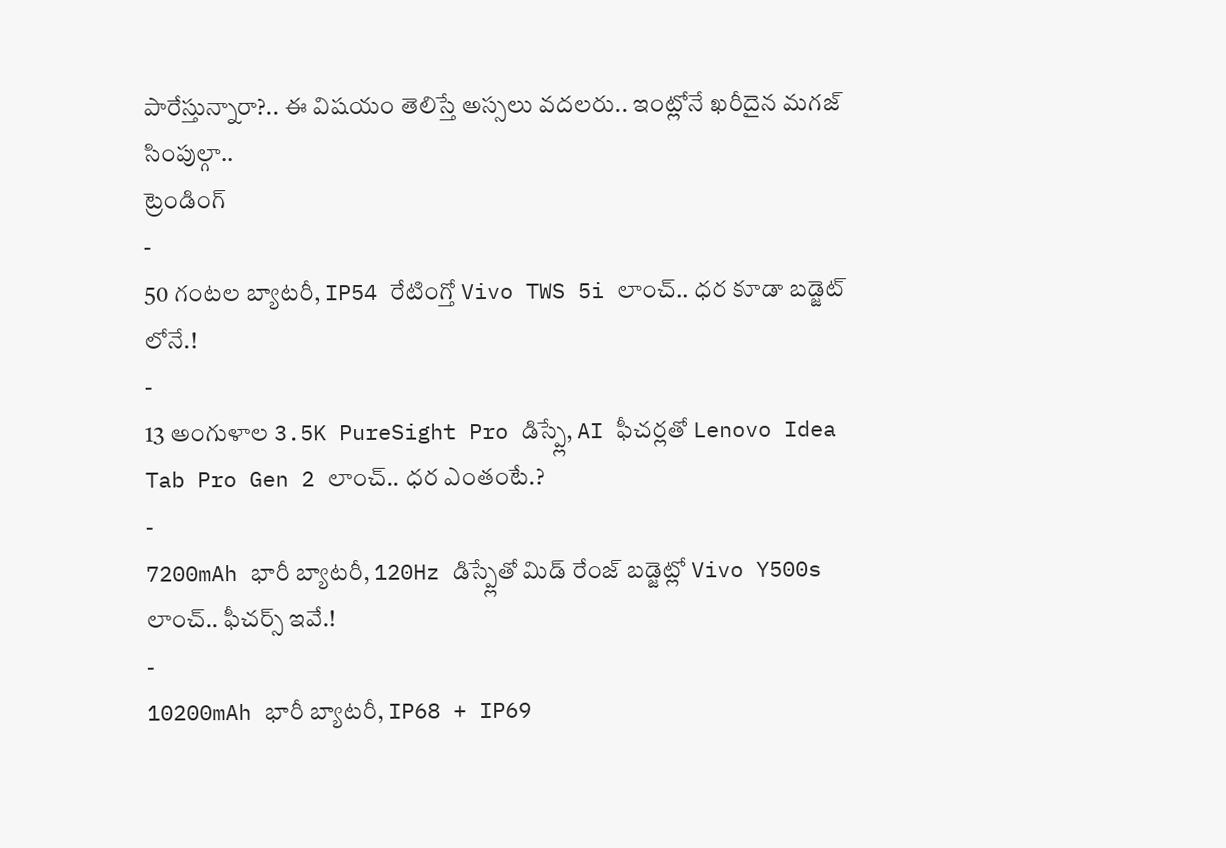పారేస్తున్నారా?.. ఈ విషయం తెలిస్తే అస్సలు వదలరు.. ఇంట్లోనే ఖరీదైన మగజ్ సింపుల్గా..
ట్రెండింగ్
-
50 గంటల బ్యాటరీ, IP54 రేటింగ్తో Vivo TWS 5i లాంచ్.. ధర కూడా బడ్జెట్ లోనే.!
-
13 అంగుళాల 3.5K PureSight Pro డిస్ప్లే, AI ఫీచర్లతో Lenovo Idea Tab Pro Gen 2 లాంచ్.. ధర ఎంతంటే.?
-
7200mAh భారీ బ్యాటరీ, 120Hz డిస్ప్లేతో మిడ్ రేంజ్ బడ్జెట్లో Vivo Y500s లాంచ్.. ఫీచర్స్ ఇవే.!
-
10200mAh భారీ బ్యాటరీ, IP68 + IP69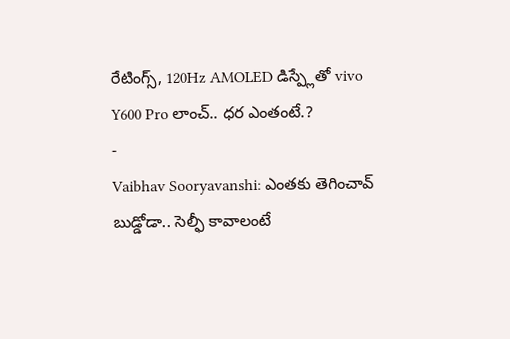రేటింగ్స్, 120Hz AMOLED డిస్ప్లేతో vivo Y600 Pro లాంచ్.. ధర ఎంతంటే.?
-
Vaibhav Sooryavanshi: ఎంతకు తెగించావ్ బుడ్డోడా.. సెల్ఫీ కావాలంటే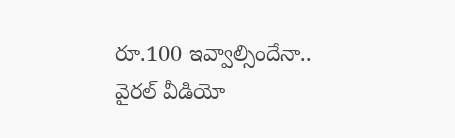రూ.100 ఇవ్వాల్సిందేనా.. వైరల్ వీడియో